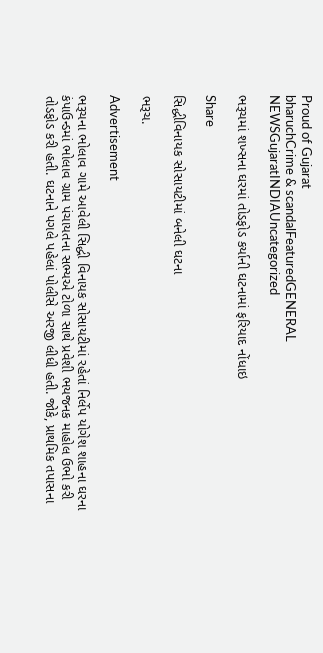Proud of Gujarat
bharuchCrime & scandalFeaturedGENERAL NEWSGujaratINDIAUncategorized

ભરૂચમાં શખ્સના ઘરમાં તોડફોડ કર્યાની ઘટનામાં ફરિયાદ નોંધાઇ

Share

સિદ્ધીવિનાયક સોસાયટીમાં બનેલી ઘટના

ભરૂચ.

Advertisement

ભરૂચના ભોલાવ ગામે આવેલી સિદ્ધી વિનાયક સોસાયટીમાં રહેતાં નિર્લેપ યોગેશ શાહના ઘરના કંપાઉન્ડમાં ભોલાવ ગ્રામ પંચાયતના સભ્યએ ટોળા સાથે પ્રવેશી ભયજનક માહોલ ઉભો કરી તોડફોડ કરી હતી. ઘટનાને પગલે પહેલાં પોલીસે અરજી લીધી હતી. જોકે, પ્રાથમિક તપાસના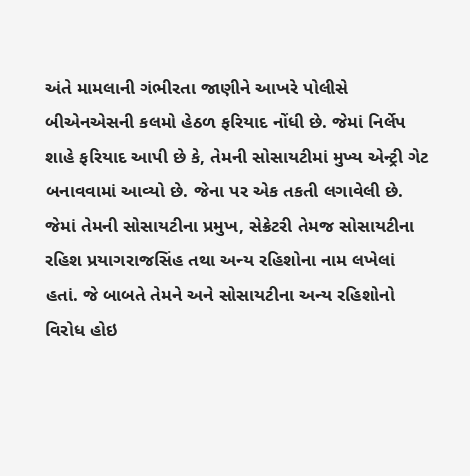અંતે મામલાની ગંભીરતા જાણીને આખરે પોલીસે બીએનએસની કલમો હેઠળ ફરિયાદ નોંધી છે. જેમાં નિર્લેપ શાહે ફરિયાદ આપી છે કે, તેમની સોસાયટીમાં મુખ્ય એન્ટ્રી ગેટ બનાવવામાં આવ્યો છે. જેના પર એક તકતી લગાવેલી છે. જેમાં તેમની સોસાયટીના પ્રમુખ, સેક્રેટરી તેમજ સોસાયટીના રહિશ પ્રયાગરાજસિંહ તથા અન્ય રહિશોના નામ લખેલાં હતાં. જે બાબતે તેમને અને સોસાયટીના અન્ય રહિશોનો વિરોધ હોઇ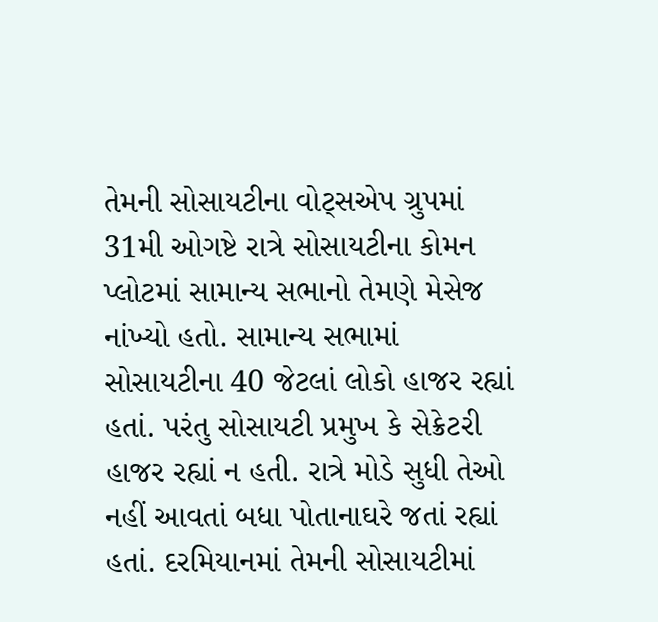તેમની સોસાયટીના વોટ્સએપ ગ્રુપમાં 31મી ઓગષ્ટે રાત્રે સોસાયટીના કોમન પ્લોટમાં સામાન્ય સભાનો તેમણે મેસેજ નાંખ્યો હતો. સામાન્ય સભામાં સોસાયટીના 40 જેટલાં લોકો હાજર રહ્યાં હતાં. પરંતુ સોસાયટી પ્રમુખ કે સેક્રેટરી હાજર રહ્યાં ન હતી. રાત્રે મોડે સુધી તેઓ નહીં આવતાં બધા પોતાનાઘરે જતાં રહ્યાં હતાં. દરમિયાનમાં તેમની સોસાયટીમાં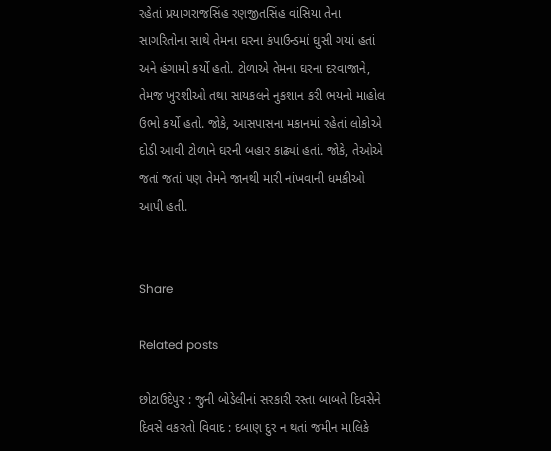રહેતાં પ્રયાગરાજસિંહ રણજીતસિંહ વાંસિયા તેના સાગરિતોના સાથે તેમના ઘરના કંપાઉન્ડમાં ઘુસી ગયાં હતાં અને હંગામો કર્યો હતો. ટોળાએ તેમના ઘરના દરવાજાને, તેમજ ખુરશીઓ તથા સાયકલને નુકશાન કરી ભયનો માહોલ ઉભો કર્યો હતો. જોકે, આસપાસના મકાનમાં રહેતાં લોકોએ દોડી આવી ટોળાને ઘરની બહાર કાઢ્યાં હતાં. જોકે, તેઓએ જતાં જતાં પણ તેમને જાનથી મારી નાંખવાની ધમકીઓ આપી હતી.


Share

Related posts

છોટાઉદેપુર : જુની બોડેલીનાં સરકારી રસ્તા બાબતે દિવસેને દિવસે વકરતો વિવાદ : દબાણ દુર ન થતાં જમીન માલિકે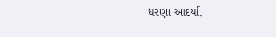ધરણા આદર્યા.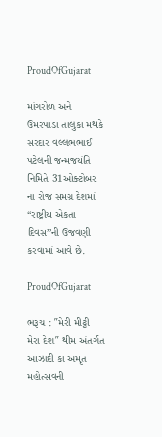ProudOfGujarat

માંગરોળ અને ઉમરપાડા તાલુકા મથકે સરદાર વલ્લભભાઈ પટેલની જન્મજયંતિ નિમિતે 31ઓક્ટોબર ના રોજ સમગ્ર દેશમાં “રાષ્ટ્રીય એકતા દિવસ”ની ઉજવણી કરવામાં આવે છે.

ProudOfGujarat

ભરૂચ : ″મેરી મીટ્ટી મેરા દેશ″ થીમ અંતર્ગત આઝાદી કા અમૃત મહોત્સવની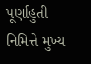પૂર્ણાહુતી નિમિત્તે મુખ્ય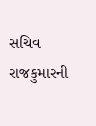સચિવ રાજકુમારની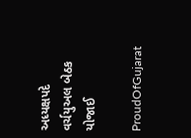અધ્યક્ષપદે વર્ચયુઅલ બેઠક યોજાઈ

ProudOfGujarat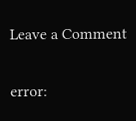Leave a Comment

error: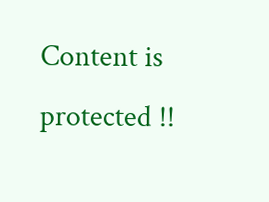Content is protected !!